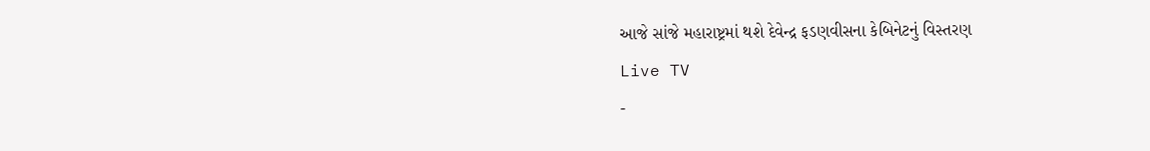આજે સાંજે મહારાષ્ટ્રમાં થશે દેવેન્દ્ર ફડણવીસના કેબિનેટનું વિસ્તરણ
Live TV
-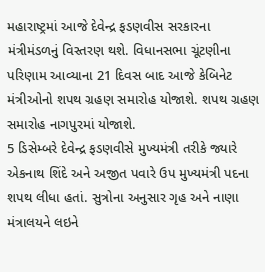મહારાષ્ટ્રમાં આજે દેવેન્દ્ર ફડણવીસ સરકારના મંત્રીમંડળનું વિસ્તરણ થશે. વિધાનસભા ચૂંટણીના પરિણામ આવ્યાના 21 દિવસ બાદ આજે કેબિનેટ મંત્રીઓનો શપથ ગ્રહણ સમારોહ યોજાશે. શપથ ગ્રહણ સમારોહ નાગપુરમાં યોજાશે.
5 ડિસેમ્બરે દેવેન્દ્ર ફડણવીસે મુખ્યમંત્રી તરીકે જ્યારે એકનાથ શિંદે અને અજીત પવારે ઉપ મુખ્યમંત્રી પદના શપથ લીધા હતાં. સુત્રોના અનુસાર ગૃહ અને નાણા મંત્રાલયને લઇને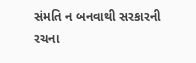સંમતિ ન બનવાથી સરકારની રચના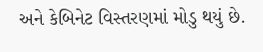અને કેબિનેટ વિસ્તરણમાં મોડુ થયું છે.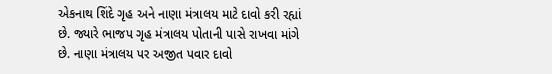એકનાથ શિંદે ગૃહ અને નાણા મંત્રાલય માટે દાવો કરી રહ્યાં છે. જ્યારે ભાજપ ગૃહ મંત્રાલય પોતાની પાસે રાખવા માંગે છે. નાણા મંત્રાલય પર અજીત પવાર દાવો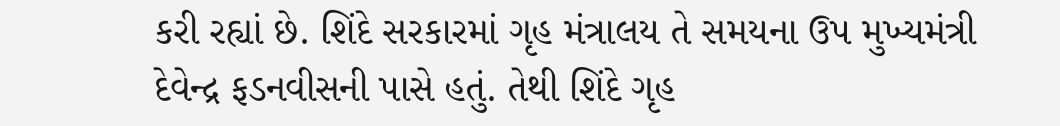કરી રહ્યાં છે. શિંદે સરકારમાં ગૃહ મંત્રાલય તે સમયના ઉપ મુખ્યમંત્રી દેવેન્દ્ર ફડનવીસની પાસે હતું. તેથી શિંદે ગૃહ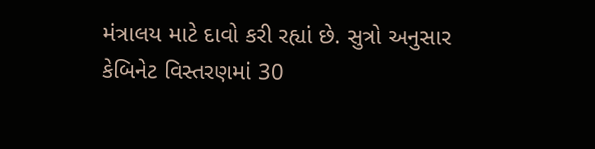મંત્રાલય માટે દાવો કરી રહ્યાં છે. સુત્રો અનુસાર કેબિનેટ વિસ્તરણમાં 30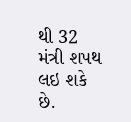થી 32 મંત્રી શપથ લઇ શકે છે.